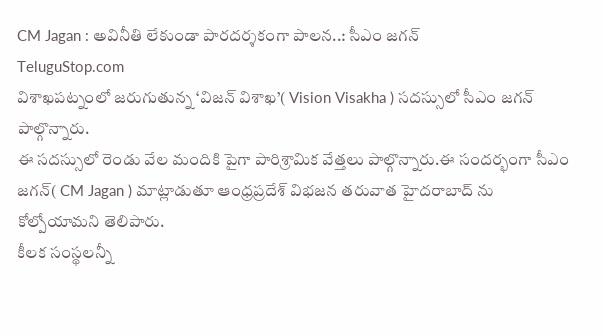CM Jagan : అవినీతి లేకుండా పారదర్శకంగా పాలన..: సీఎం జగన్
TeluguStop.com
విశాఖపట్నంలో జరుగుతున్న ‘విజన్ విశాఖ’( Vision Visakha ) సదస్సులో సీఎం జగన్ పాల్గొన్నారు.
ఈ సదస్సులో రెండు వేల మందికి పైగా పారిశ్రామిక వేత్తలు పాల్గొన్నారు.ఈ సందర్భంగా సీఎం జగన్( CM Jagan ) మాట్లాడుతూ ఆంధ్రప్రదేశ్ విభజన తరువాత హైదరాబాద్ ను కోల్పోయామని తెలిపారు.
కీలక సంస్థలన్నీ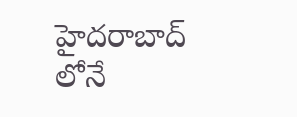హైదరాబాద్ లోనే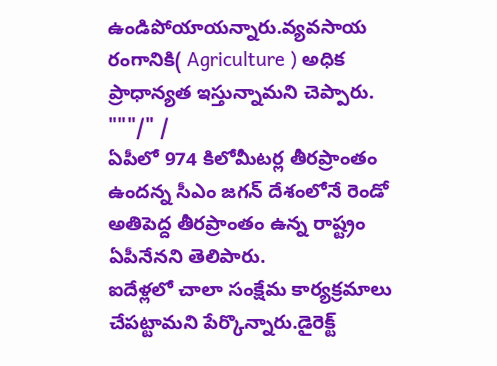ఉండిపోయాయన్నారు.వ్యవసాయ రంగానికి( Agriculture ) అధిక ప్రాధాన్యత ఇస్తున్నామని చెప్పారు.
"""/" /
ఏపీలో 974 కిలోమీటర్ల తీరప్రాంతం ఉందన్న సీఎం జగన్ దేశంలోనే రెండో అతిపెద్ద తీరప్రాంతం ఉన్న రాష్ట్రం ఏపీనేనని తెలిపారు.
ఐదేళ్లలో చాలా సంక్షేమ కార్యక్రమాలు చేపట్టామని పేర్కొన్నారు.డైరెక్ట్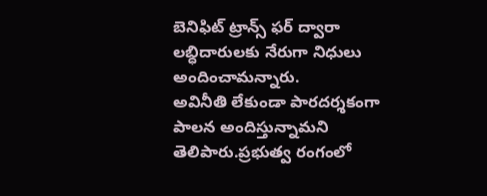బెనిఫిట్ ట్రాన్స్ ఫర్ ద్వారా లబ్ధిదారులకు నేరుగా నిధులు అందించామన్నారు.
అవినీతి లేకుండా పారదర్శకంగా పాలన అందిస్తున్నామని తెలిపారు.ప్రభుత్వ రంగంలో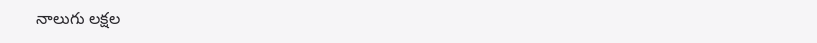నాలుగు లక్షల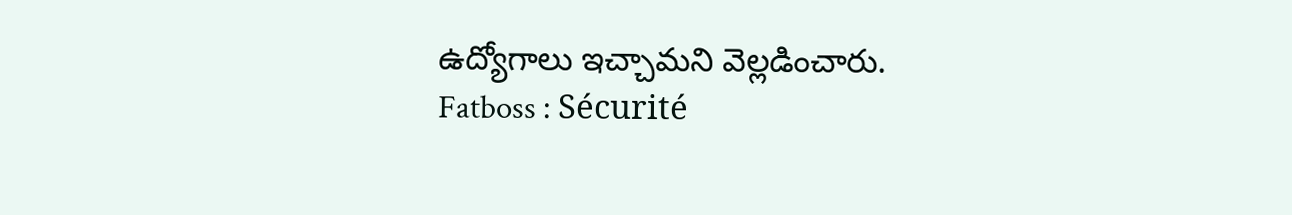ఉద్యోగాలు ఇచ్చామని వెల్లడించారు.
Fatboss : Sécurité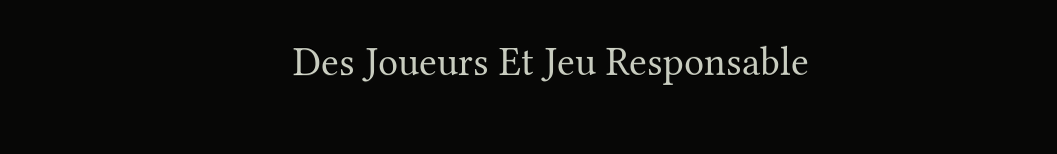Des Joueurs Et Jeu Responsable